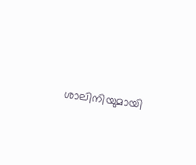ശാലിനിയുമായി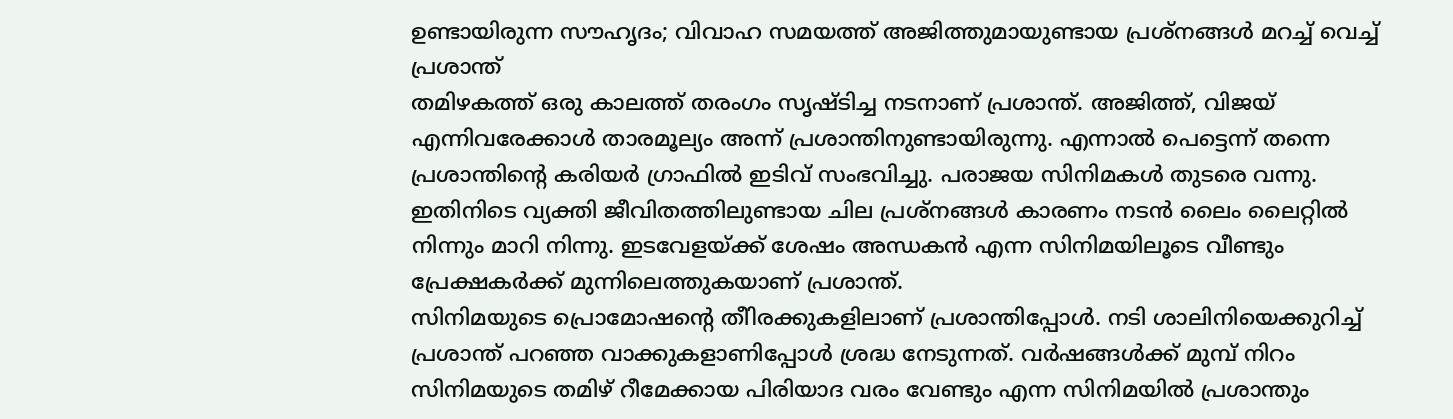ഉണ്ടായിരുന്ന സൗഹൃദം; വിവാഹ സമയത്ത് അജിത്തുമായുണ്ടായ പ്രശ്നങ്ങൾ മറച്ച് വെച്ച് പ്രശാന്ത്
തമിഴകത്ത് ഒരു കാലത്ത് തരംഗം സൃഷ്ടിച്ച നടനാണ് പ്രശാന്ത്. അജിത്ത്, വിജയ് എന്നിവരേക്കാൾ താരമൂല്യം അന്ന് പ്രശാന്തിനുണ്ടായിരുന്നു. എന്നാൽ പെട്ടെന്ന് തന്നെ പ്രശാന്തിന്റെ കരിയർ ഗ്രാഫിൽ ഇടിവ് സംഭവിച്ചു. പരാജയ സിനിമകൾ തുടരെ വന്നു. ഇതിനിടെ വ്യക്തി ജീവിതത്തിലുണ്ടായ ചില പ്രശ്നങ്ങൾ കാരണം നടൻ ലൈം ലൈറ്റിൽ നിന്നും മാറി നിന്നു. ഇടവേളയ്ക്ക് ശേഷം അന്ധകൻ എന്ന സിനിമയിലൂടെ വീണ്ടും പ്രേക്ഷകർക്ക് മുന്നിലെത്തുകയാണ് പ്രശാന്ത്.
സിനിമയുടെ പ്രൊമോഷന്റെ തീിരക്കുകളിലാണ് പ്രശാന്തിപ്പോൾ. നടി ശാലിനിയെക്കുറിച്ച് പ്രശാന്ത് പറഞ്ഞ വാക്കുകളാണിപ്പോൾ ശ്രദ്ധ നേടുന്നത്. വർഷങ്ങൾക്ക് മുമ്പ് നിറം സിനിമയുടെ തമിഴ് റീമേക്കായ പിരിയാദ വരം വേണ്ടും എന്ന സിനിമയിൽ പ്രശാന്തും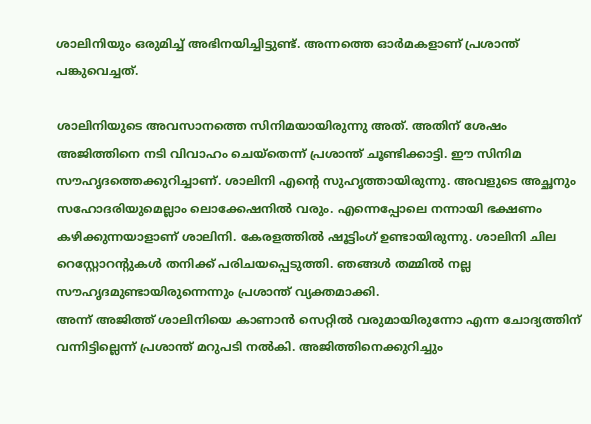ശാലിനിയും ഒരുമിച്ച് അഭിനയിച്ചിട്ടുണ്ട്. അന്നത്തെ ഓർമകളാണ് പ്രശാന്ത് പങ്കുവെച്ചത്.

ശാലിനിയുടെ അവസാനത്തെ സിനിമയായിരുന്നു അത്. അതിന് ശേഷം അജിത്തിനെ നടി വിവാഹം ചെയ്തെന്ന് പ്രശാന്ത് ചൂണ്ടിക്കാട്ടി. ഈ സിനിമ സൗഹൃദത്തെക്കുറിച്ചാണ്. ശാലിനി എന്റെ സുഹൃത്തായിരുന്നു. അവളുടെ അച്ഛനും സഹോദരിയുമെല്ലാം ലൊക്കേഷനിൽ വരും. എന്നെപ്പോലെ നന്നായി ഭക്ഷണം കഴിക്കുന്നയാളാണ് ശാലിനി. കേരളത്തിൽ ഷൂട്ടിംഗ് ഉണ്ടായിരുന്നു. ശാലിനി ചില റെസ്റ്റോറന്റുകൾ തനിക്ക് പരിചയപ്പെടുത്തി. ഞങ്ങൾ തമ്മിൽ നല്ല സൗഹൃദമുണ്ടായിരുന്നെന്നും പ്രശാന്ത് വ്യക്തമാക്കി.
അന്ന് അജിത്ത് ശാലിനിയെ കാണാൻ സെറ്റിൽ വരുമായിരുന്നോ എന്ന ചോദ്യത്തിന് വന്നിട്ടില്ലെന്ന് പ്രശാന്ത് മറുപടി നൽകി. അജിത്തിനെക്കുറിച്ചും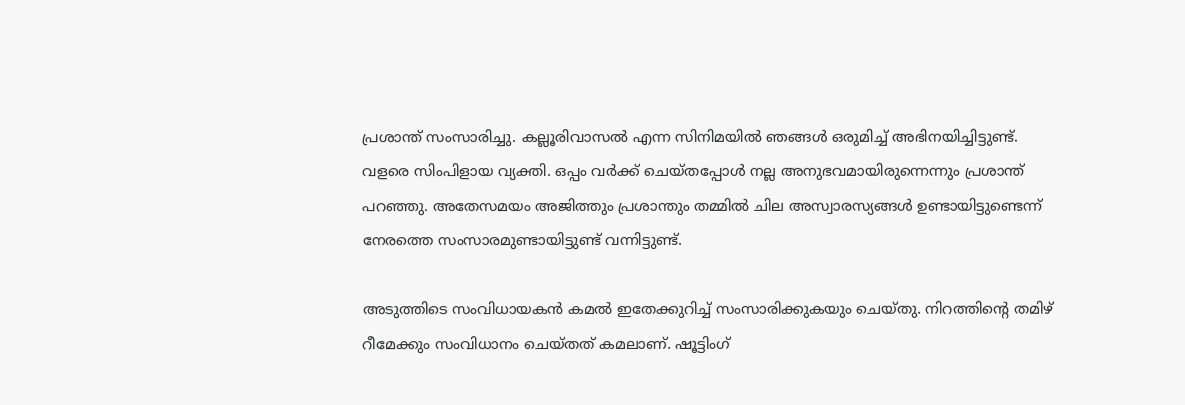പ്രശാന്ത് സംസാരിച്ചു. കല്ലൂരിവാസൽ എന്ന സിനിമയിൽ ഞങ്ങൾ ഒരുമിച്ച് അഭിനയിച്ചിട്ടുണ്ട്. വളരെ സിംപിളായ വ്യക്തി. ഒപ്പം വർക്ക് ചെയ്തപ്പോൾ നല്ല അനുഭവമായിരുന്നെന്നും പ്രശാന്ത് പറഞ്ഞു. അതേസമയം അജിത്തും പ്രശാന്തും തമ്മിൽ ചില അസ്വാരസ്യങ്ങൾ ഉണ്ടായിട്ടുണ്ടെന്ന് നേരത്തെ സംസാരമുണ്ടായിട്ടുണ്ട് വന്നിട്ടുണ്ട്.

അടുത്തിടെ സംവിധായകൻ കമൽ ഇതേക്കുറിച്ച് സംസാരിക്കുകയും ചെയ്തു. നിറത്തിന്റെ തമിഴ് റീമേക്കും സംവിധാനം ചെയ്തത് കമലാണ്. ഷൂട്ടിംഗ്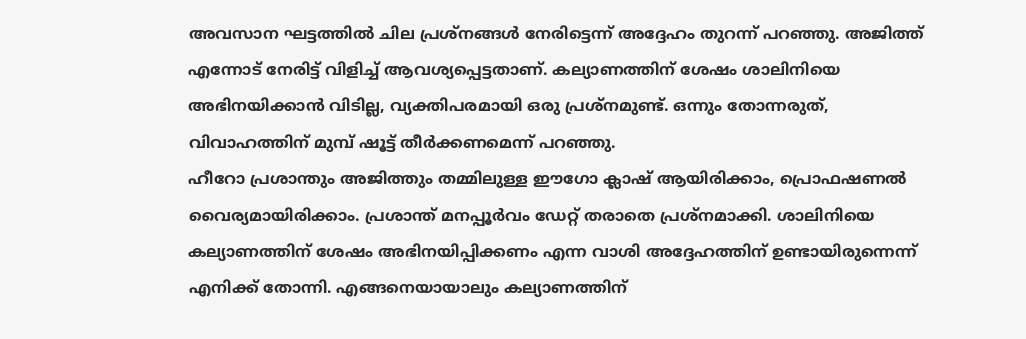അവസാന ഘട്ടത്തിൽ ചില പ്രശ്നങ്ങൾ നേരിട്ടെന്ന് അദ്ദേഹം തുറന്ന് പറഞ്ഞു. അജിത്ത് എന്നോട് നേരിട്ട് വിളിച്ച് ആവശ്യപ്പെട്ടതാണ്. കല്യാണത്തിന് ശേഷം ശാലിനിയെ അഭിനയിക്കാൻ വിടില്ല, വ്യക്തിപരമായി ഒരു പ്രശ്നമുണ്ട്. ഒന്നും തോന്നരുത്, വിവാഹത്തിന് മുമ്പ് ഷൂട്ട് തീർക്കണമെന്ന് പറഞ്ഞു.
ഹീറോ പ്രശാന്തും അജിത്തും തമ്മിലുള്ള ഈഗോ ക്ലാഷ് ആയിരിക്കാം, പ്രൊഫഷണൽ വൈര്യമായിരിക്കാം. പ്രശാന്ത് മനപ്പൂർവം ഡേറ്റ് തരാതെ പ്രശ്നമാക്കി. ശാലിനിയെ കല്യാണത്തിന് ശേഷം അഭിനയിപ്പിക്കണം എന്ന വാശി അദ്ദേഹത്തിന് ഉണ്ടായിരുന്നെന്ന് എനിക്ക് തോന്നി. എങ്ങനെയായാലും കല്യാണത്തിന്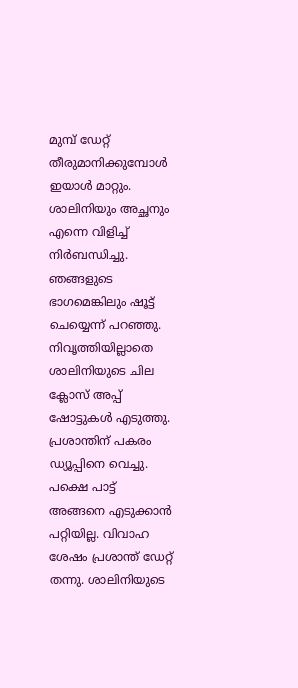മുമ്പ് ഡേറ്റ് തീരുമാനിക്കുമ്പോൾ ഇയാൾ മാറ്റും. ശാലിനിയും അച്ഛനും എന്നെ വിളിച്ച് നിർബന്ധിച്ചു. ഞങ്ങളുടെ ഭാഗമെങ്കിലും ഷൂട്ട് ചെയ്യെന്ന് പറഞ്ഞു.
നിവൃത്തിയില്ലാതെ ശാലിനിയുടെ ചില ക്ലോസ് അപ്പ് ഷോട്ടുകൾ എടുത്തു. പ്രശാന്തിന് പകരം ഡ്യൂപ്പിനെ വെച്ചു. പക്ഷെ പാട്ട് അങ്ങനെ എടുക്കാൻ പറ്റിയില്ല. വിവാഹ ശേഷം പ്രശാന്ത് ഡേറ്റ് തന്നു. ശാലിനിയുടെ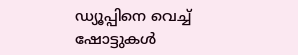ഡ്യൂപ്പിനെ വെച്ച് ഷോട്ടുകൾ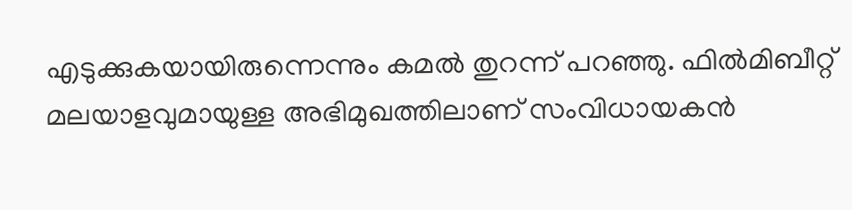എടുക്കുകയായിരുന്നെന്നും കമൽ തുറന്ന് പറഞ്ഞു. ഫിൽമിബീറ്റ് മലയാളവുമായുള്ള അഭിമുഖത്തിലാണ് സംവിധായകൻ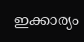ഇക്കാര്യം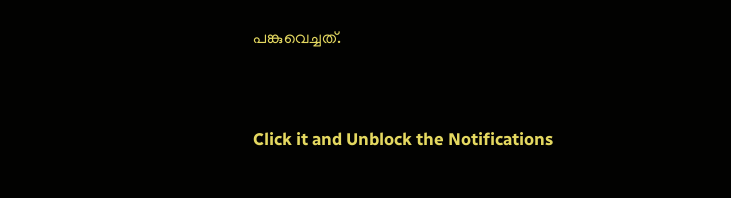പങ്കുവെച്ചത്.


Click it and Unblock the Notifications